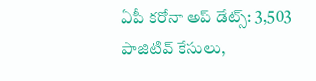ఏపీ కరోనా అప్ డేట్స్: 3,503 పాజిటివ్ కేసులు,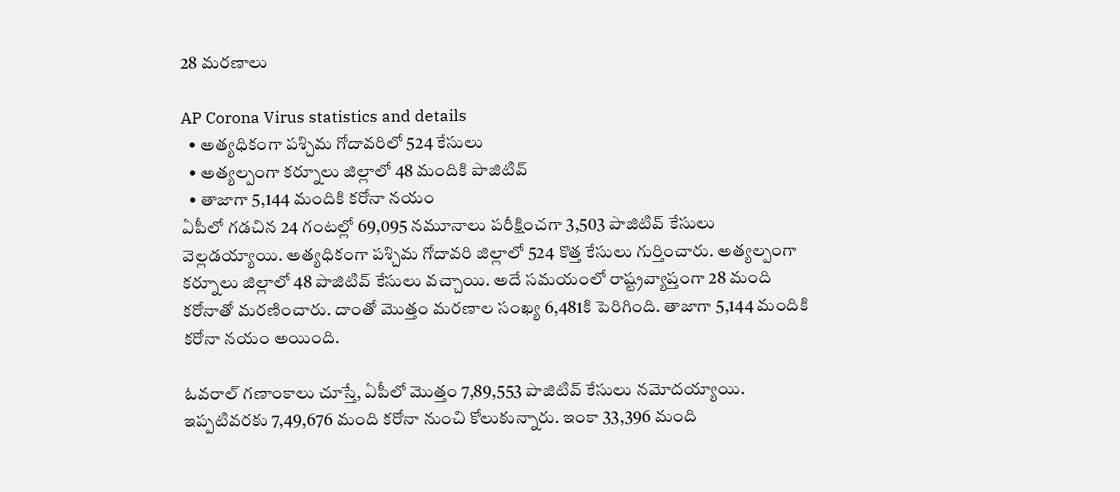28 మరణాలు

AP Corona Virus statistics and details
  • అత్యధికంగా పశ్చిమ గోదావరిలో 524 కేసులు
  • అత్యల్పంగా కర్నూలు జిల్లాలో 48 మందికి పాజిటివ్
  • తాజాగా 5,144 మందికి కరోనా నయం
ఏపీలో గడచిన 24 గంటల్లో 69,095 నమూనాలు పరీక్షించగా 3,503 పాజిటివ్ కేసులు వెల్లడయ్యాయి. అత్యధికంగా పశ్చిమ గోదావరి జిల్లాలో 524 కొత్త కేసులు గుర్తించారు. అత్యల్పంగా కర్నూలు జిల్లాలో 48 పాజిటివ్ కేసులు వచ్చాయి. అదే సమయంలో రాష్ట్రవ్యాప్తంగా 28 మంది కరోనాతో మరణించారు. దాంతో మొత్తం మరణాల సంఖ్య 6,481కి పెరిగింది. తాజాగా 5,144 మందికి కరోనా నయం అయింది.

ఓవరాల్ గణాంకాలు చూస్తే, ఏపీలో మొత్తం 7,89,553 పాజిటివ్ కేసులు నమోదయ్యాయి. ఇప్పటివరకు 7,49,676 మంది కరోనా నుంచి కోలుకున్నారు. ఇంకా 33,396 మంది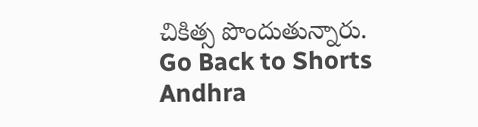చికిత్స పొందుతున్నారు.
Go Back to Shorts
Andhra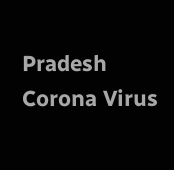Pradesh
Corona Virus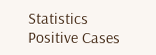Statistics
Positive Cases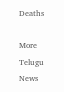Deaths

More Telugu News